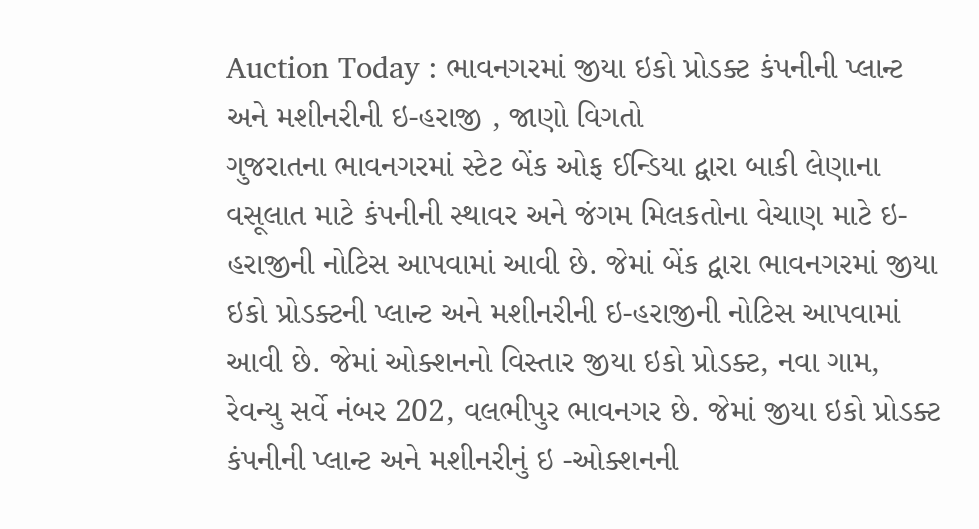Auction Today : ભાવનગરમાં જીયા ઇકો પ્રોડક્ટ કંપનીની પ્લાન્ટ અને મશીનરીની ઇ-હરાજી , જાણો વિગતો
ગુજરાતના ભાવનગરમાં સ્ટેટ બેંક ઓફ ઈન્ડિયા દ્વારા બાકી લેણાના વસૂલાત માટે કંપનીની સ્થાવર અને જંગમ મિલકતોના વેચાણ માટે ઇ- હરાજીની નોટિસ આપવામાં આવી છે. જેમાં બેંક દ્વારા ભાવનગરમાં જીયા ઇકો પ્રોડક્ટની પ્લાન્ટ અને મશીનરીની ઇ-હરાજીની નોટિસ આપવામાં આવી છે. જેમાં ઓક્શનનો વિસ્તાર જીયા ઇકો પ્રોડક્ટ, નવા ગામ, રેવન્યુ સર્વે નંબર 202, વલભીપુર ભાવનગર છે. જેમાં જીયા ઇકો પ્રોડક્ટ કંપનીની પ્લાન્ટ અને મશીનરીનું ઇ -ઓક્શનની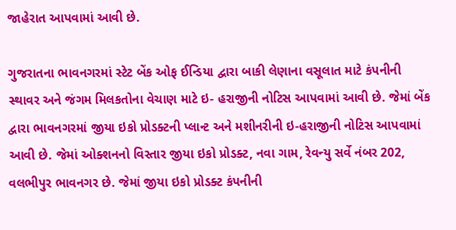જાહેરાત આપવામાં આવી છે.

ગુજરાતના ભાવનગરમાં સ્ટેટ બેંક ઓફ ઈન્ડિયા દ્વારા બાકી લેણાના વસૂલાત માટે કંપનીની સ્થાવર અને જંગમ મિલકતોના વેચાણ માટે ઇ- હરાજીની નોટિસ આપવામાં આવી છે. જેમાં બેંક દ્વારા ભાવનગરમાં જીયા ઇકો પ્રોડક્ટની પ્લાન્ટ અને મશીનરીની ઇ-હરાજીની નોટિસ આપવામાં આવી છે. જેમાં ઓક્શનનો વિસ્તાર જીયા ઇકો પ્રોડક્ટ, નવા ગામ, રેવન્યુ સર્વે નંબર 202, વલભીપુર ભાવનગર છે. જેમાં જીયા ઇકો પ્રોડક્ટ કંપનીની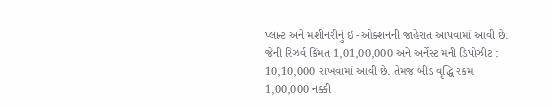પ્લાન્ટ અને મશીનરીનું ઇ -ઓક્શનની જાહેરાત આપવામાં આવી છે. જેની રિઝર્વ કિંમત 1,01,00,000 અને અર્નેસ્ટ મની ડિપોઝીટ : 10,10,000 રાખવામાં આવી છે. તેમજ બીડ વૃદ્ધિ રકમ 1,00,000 નક્કી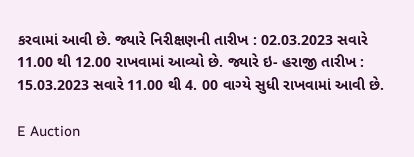કરવામાં આવી છે. જ્યારે નિરીક્ષણની તારીખ : 02.03.2023 સવારે 11.00 થી 12.00 રાખવામાં આવ્યો છે. જ્યારે ઇ- હરાજી તારીખ : 15.03.2023 સવારે 11.00 થી 4. 00 વાગ્યે સુધી રાખવામાં આવી છે.

E Auction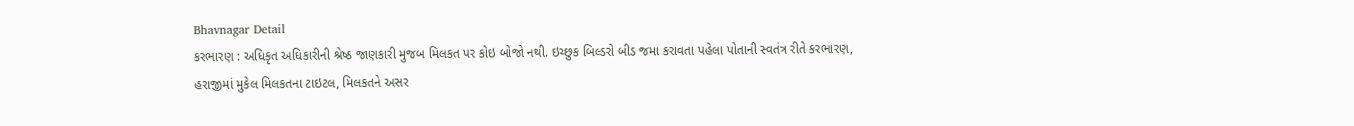Bhavnagar Detail
કરભારણ : અધિકૃત અધિકારીની શ્રેષ્ઠ જાણકારી મુજબ મિલકત પર કોઇ બોજો નથી. ઇચ્છુક બિલ્ડરો બીડ જમા કરાવતા પહેલા પોતાની સ્વતંત્ર રીતે કરભારણ, હરાજીમાં મુકેલ મિલકતના ટાઇટલ, મિલકતને અસર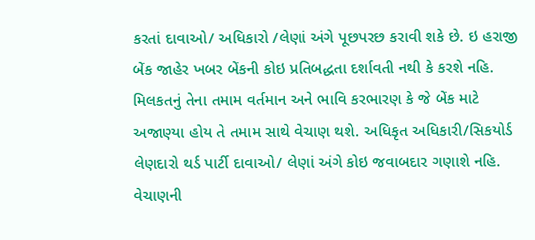કરતાં દાવાઓ/ અધિકારો /લેણાં અંગે પૂછપરછ કરાવી શકે છે. ઇ હરાજી બેંક જાહેર ખબર બેંકની કોઇ પ્રતિબદ્ધતા દર્શાવતી નથી કે કરશે નહિ. મિલકતનું તેના તમામ વર્તમાન અને ભાવિ કરભારણ કે જે બેંક માટે અજાણ્યા હોય તે તમામ સાથે વેચાણ થશે. અધિકૃત અધિકારી/સિકયોર્ડ લેણદારો થર્ડ પાર્ટી દાવાઓ/ લેણાં અંગે કોઇ જવાબદાર ગણાશે નહિ.
વેચાણની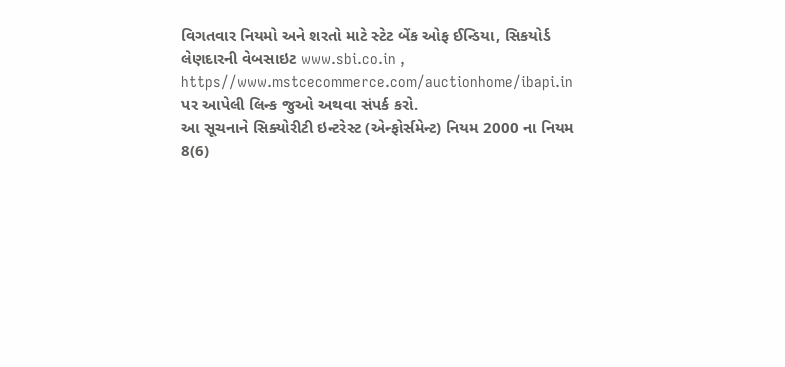વિગતવાર નિયમો અને શરતો માટે સ્ટેટ બેંક ઓફ ઈન્ડિયા, સિકયોર્ડ લેણદારની વેબસાઇટ www.sbi.co.in , https//www.mstcecommerce.com/auctionhome/ibapi.in પર આપેલી લિન્ક જુઓ અથવા સંપર્ક કરો.
આ સૂચનાને સિક્યોરીટી ઇન્ટરેસ્ટ (એન્ફોર્સમેન્ટ) નિયમ 2000 ના નિયમ 8(6)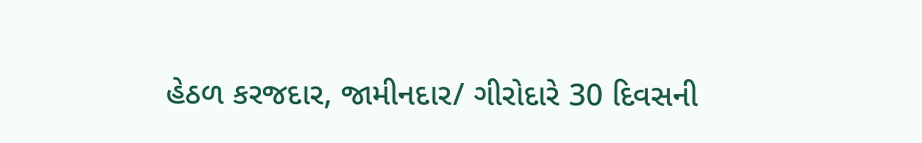હેઠળ કરજદાર, જામીનદાર/ ગીરોદારે 30 દિવસની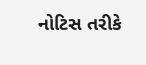નોટિસ તરીકે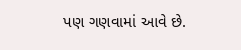પણ ગણવામાં આવે છે.